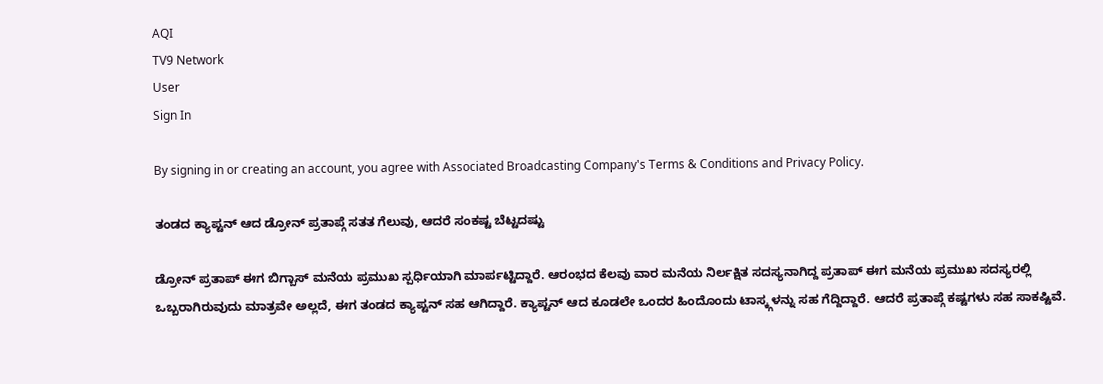AQI
TV9 Network
User
Sign In

By signing in or creating an account, you agree with Associated Broadcasting Company's Terms & Conditions and Privacy Policy.

ತಂಡದ ಕ್ಯಾಪ್ಟನ್ ಆದ ಡ್ರೋನ್ ಪ್ರತಾಪ್ಗೆ ಸತತ ಗೆಲುವು, ಆದರೆ ಸಂಕಷ್ಟ ಬೆಟ್ಟದಷ್ಟು

ಡ್ರೋನ್ ಪ್ರತಾಪ್ ಈಗ ಬಿಗ್ಬಾಸ್ ಮನೆಯ ಪ್ರಮುಖ ಸ್ಪರ್ಧಿಯಾಗಿ ಮಾರ್ಪಟ್ಟಿದ್ದಾರೆ. ಆರಂಭದ ಕೆಲವು ವಾರ ಮನೆಯ ನಿರ್ಲಕ್ಷಿತ ಸದಸ್ಯನಾಗಿದ್ದ ಪ್ರತಾಪ್ ಈಗ ಮನೆಯ ಪ್ರಮುಖ ಸದಸ್ಯರಲ್ಲಿ ಒಬ್ಬರಾಗಿರುವುದು ಮಾತ್ರವೇ ಅಲ್ಲದೆ, ಈಗ ತಂಡದ ಕ್ಯಾಪ್ಟನ್ ಸಹ ಆಗಿದ್ದಾರೆ. ಕ್ಯಾಪ್ಟನ್ ಆದ ಕೂಡಲೇ ಒಂದರ ಹಿಂದೊಂದು ಟಾಸ್ಕ್ಗಳನ್ನು ಸಹ ಗೆದ್ದಿದ್ದಾರೆ. ಆದರೆ ಪ್ರತಾಪ್ಗೆ ಕಷ್ಟಗಳು ಸಹ ಸಾಕಷ್ಟಿವೆ.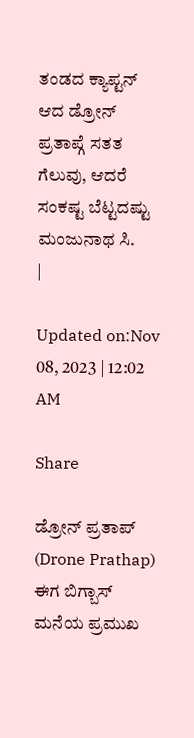ತಂಡದ ಕ್ಯಾಪ್ಟನ್ ಆದ ಡ್ರೋನ್ ಪ್ರತಾಪ್ಗೆ ಸತತ ಗೆಲುವು, ಆದರೆ ಸಂಕಷ್ಟ ಬೆಟ್ಟದಷ್ಟು
ಮಂಜುನಾಥ ಸಿ.
|

Updated on:Nov 08, 2023 | 12:02 AM

Share

ಡ್ರೋನ್ ಪ್ರತಾಪ್ (Drone Prathap) ಈಗ ಬಿಗ್ಬಾಸ್ ಮನೆಯ ಪ್ರಮುಖ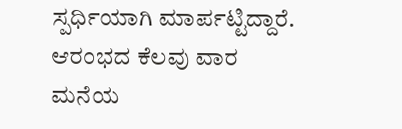ಸ್ಪರ್ಧಿಯಾಗಿ ಮಾರ್ಪಟ್ಟಿದ್ದಾರೆ. ಆರಂಭದ ಕೆಲವು ವಾರ ಮನೆಯ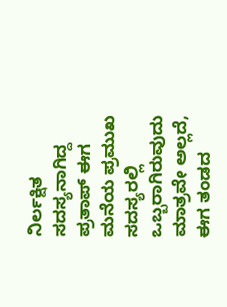ನಿರ್ಲಕ್ಷಿತ ಸದಸ್ಯನಾಗಿದ್ದ ಪ್ರತಾಪ್ ಈಗ ಮನೆಯ ಪ್ರಮುಖ ಸದಸ್ಯರಲ್ಲಿ ಒಬ್ಬರಾಗಿರುವುದು ಮಾತ್ರವೇ ಅಲ್ಲದೆ, ಈಗ ತಂಡದ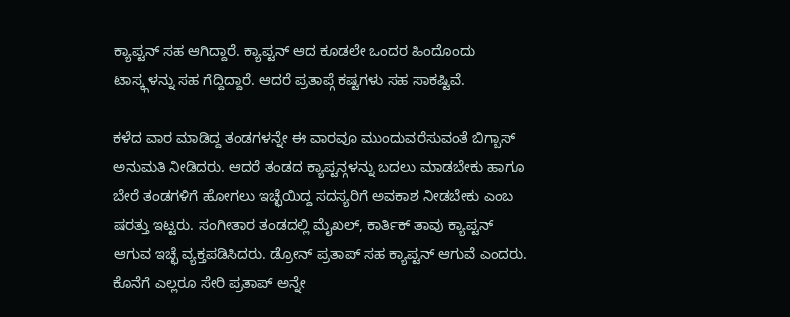ಕ್ಯಾಪ್ಟನ್ ಸಹ ಆಗಿದ್ದಾರೆ. ಕ್ಯಾಪ್ಟನ್ ಆದ ಕೂಡಲೇ ಒಂದರ ಹಿಂದೊಂದು ಟಾಸ್ಕ್ಗಳನ್ನು ಸಹ ಗೆದ್ದಿದ್ದಾರೆ. ಆದರೆ ಪ್ರತಾಪ್ಗೆ ಕಷ್ಟಗಳು ಸಹ ಸಾಕಷ್ಟಿವೆ.

ಕಳೆದ ವಾರ ಮಾಡಿದ್ದ ತಂಡಗಳನ್ನೇ ಈ ವಾರವೂ ಮುಂದುವರೆಸುವಂತೆ ಬಿಗ್ಬಾಸ್ ಅನುಮತಿ ನೀಡಿದರು. ಆದರೆ ತಂಡದ ಕ್ಯಾಪ್ಟನ್ಗಳನ್ನು ಬದಲು ಮಾಡಬೇಕು ಹಾಗೂ ಬೇರೆ ತಂಡಗಳಿಗೆ ಹೋಗಲು ಇಚ್ಛೆಯಿದ್ದ ಸದಸ್ಯರಿಗೆ ಅವಕಾಶ ನೀಡಬೇಕು ಎಂಬ ಷರತ್ತು ಇಟ್ಟರು. ಸಂಗೀತಾರ ತಂಡದಲ್ಲಿ ಮೈಖಲ್, ಕಾರ್ತಿಕ್ ತಾವು ಕ್ಯಾಪ್ಟನ್ ಆಗುವ ಇಚ್ಛೆ ವ್ಯಕ್ತಪಡಿಸಿದರು. ಡ್ರೋನ್ ಪ್ರತಾಪ್ ಸಹ ಕ್ಯಾಪ್ಟನ್ ಆಗುವೆ ಎಂದರು. ಕೊನೆಗೆ ಎಲ್ಲರೂ ಸೇರಿ ಪ್ರತಾಪ್ ಅನ್ನೇ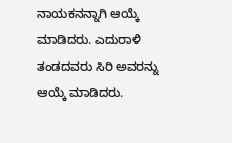ನಾಯಕನನ್ನಾಗಿ ಆಯ್ಕೆ ಮಾಡಿದರು. ಎದುರಾಳಿ ತಂಡದವರು ಸಿರಿ ಅವರನ್ನು ಆಯ್ಕೆ ಮಾಡಿದರು.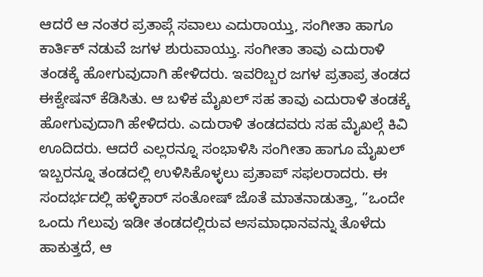ಆದರೆ ಆ ನಂತರ ಪ್ರತಾಪ್ಗೆ ಸವಾಲು ಎದುರಾಯ್ತು, ಸಂಗೀತಾ ಹಾಗೂ ಕಾರ್ತಿಕ್ ನಡುವೆ ಜಗಳ ಶುರುವಾಯ್ತು. ಸಂಗೀತಾ ತಾವು ಎದುರಾಳಿ ತಂಡಕ್ಕೆ ಹೋಗುವುದಾಗಿ ಹೇಳಿದರು. ಇವರಿಬ್ಬರ ಜಗಳ ಪ್ರತಾಪ್ರ ತಂಡದ ಈಕ್ವೇಷನ್ ಕೆಡಿಸಿತು. ಆ ಬಳಿಕ ಮೈಖಲ್ ಸಹ ತಾವು ಎದುರಾಳಿ ತಂಡಕ್ಕೆ ಹೋಗುವುದಾಗಿ ಹೇಳಿದರು. ಎದುರಾಳಿ ತಂಡದವರು ಸಹ ಮೈಖಲ್ಗೆ ಕಿವಿ ಊದಿದರು. ಆದರೆ ಎಲ್ಲರನ್ನೂ ಸಂಭಾಳಿಸಿ ಸಂಗೀತಾ ಹಾಗೂ ಮೈಖಲ್ ಇಬ್ಬರನ್ನೂ ತಂಡದಲ್ಲಿ ಉಳಿಸಿಕೊಳ್ಳಲು ಪ್ರತಾಪ್ ಸಫಲರಾದರು. ಈ ಸಂದರ್ಭದಲ್ಲಿ ಹಳ್ಳಿಕಾರ್ ಸಂತೋಷ್ ಜೊತೆ ಮಾತನಾಡುತ್ತಾ, ”ಒಂದೇ ಒಂದು ಗೆಲುವು ಇಡೀ ತಂಡದಲ್ಲಿರುವ ಅಸಮಾಧಾನವನ್ನು ತೊಳೆದು ಹಾಕುತ್ತದೆ, ಆ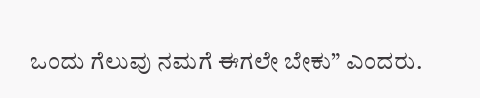ಒಂದು ಗೆಲುವು ನಮಗೆ ಈಗಲೇ ಬೇಕು” ಎಂದರು.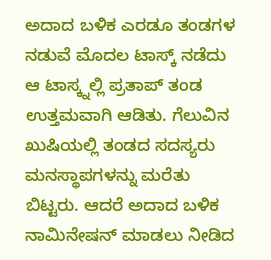ಅದಾದ ಬಳಿಕ ಎರಡೂ ತಂಡಗಳ ನಡುವೆ ಮೊದಲ ಟಾಸ್ಕ್ ನಡೆದು ಆ ಟಾಸ್ಕ್ನಲ್ಲಿ ಪ್ರತಾಪ್ ತಂಡ ಉತ್ತಮವಾಗಿ ಆಡಿತು. ಗೆಲುವಿನ ಖುಷಿಯಲ್ಲಿ ತಂಡದ ಸದಸ್ಯರು ಮನಸ್ಥಾಪಗಳನ್ನು ಮರೆತು ಬಿಟ್ಟರು. ಆದರೆ ಅದಾದ ಬಳಿಕ ನಾಮಿನೇಷನ್ ಮಾಡಲು ನೀಡಿದ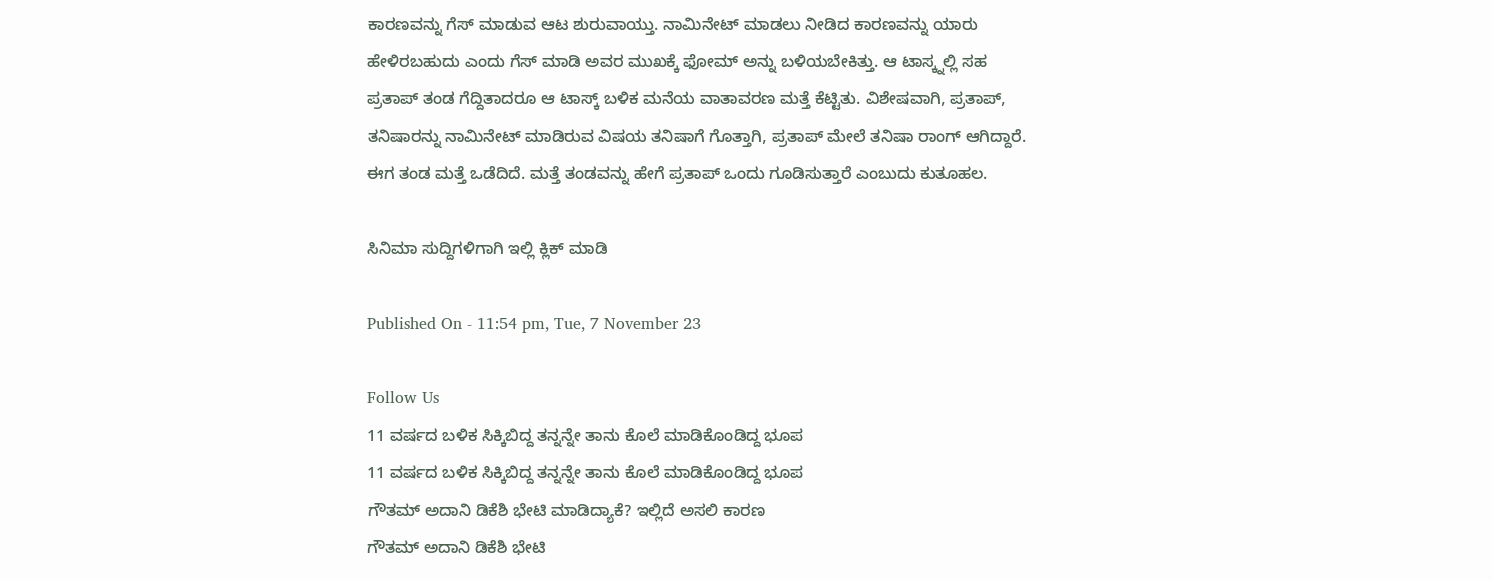ಕಾರಣವನ್ನು ಗೆಸ್ ಮಾಡುವ ಆಟ ಶುರುವಾಯ್ತು. ನಾಮಿನೇಟ್ ಮಾಡಲು ನೀಡಿದ ಕಾರಣವನ್ನು ಯಾರು ಹೇಳಿರಬಹುದು ಎಂದು ಗೆಸ್ ಮಾಡಿ ಅವರ ಮುಖಕ್ಕೆ ಫೋಮ್ ಅನ್ನು ಬಳಿಯಬೇಕಿತ್ತು. ಆ ಟಾಸ್ಕ್ನಲ್ಲಿ ಸಹ ಪ್ರತಾಪ್ ತಂಡ ಗೆದ್ದಿತಾದರೂ ಆ ಟಾಸ್ಕ್ ಬಳಿಕ ಮನೆಯ ವಾತಾವರಣ ಮತ್ತೆ ಕೆಟ್ಟಿತು. ವಿಶೇಷವಾಗಿ, ಪ್ರತಾಪ್, ತನಿಷಾರನ್ನು ನಾಮಿನೇಟ್ ಮಾಡಿರುವ ವಿಷಯ ತನಿಷಾಗೆ ಗೊತ್ತಾಗಿ, ಪ್ರತಾಪ್ ಮೇಲೆ ತನಿಷಾ ರಾಂಗ್ ಆಗಿದ್ದಾರೆ. ಈಗ ತಂಡ ಮತ್ತೆ ಒಡೆದಿದೆ. ಮತ್ತೆ ತಂಡವನ್ನು ಹೇಗೆ ಪ್ರತಾಪ್ ಒಂದು ಗೂಡಿಸುತ್ತಾರೆ ಎಂಬುದು ಕುತೂಹಲ.

ಸಿನಿಮಾ ಸುದ್ದಿಗಳಿಗಾಗಿ ಇಲ್ಲಿ ಕ್ಲಿಕ್ ಮಾಡಿ

Published On - 11:54 pm, Tue, 7 November 23

Follow Us
11 ವರ್ಷದ ಬಳಿಕ ಸಿಕ್ಕಿಬಿದ್ದ ತನ್ನನ್ನೇ ತಾನು ಕೊಲೆ ಮಾಡಿಕೊಂಡಿದ್ದ ಭೂಪ
11 ವರ್ಷದ ಬಳಿಕ ಸಿಕ್ಕಿಬಿದ್ದ ತನ್ನನ್ನೇ ತಾನು ಕೊಲೆ ಮಾಡಿಕೊಂಡಿದ್ದ ಭೂಪ
ಗೌತಮ್ ಅದಾನಿ ಡಿಕೆಶಿ ಭೇಟಿ ಮಾಡಿದ್ಯಾಕೆ? ಇಲ್ಲಿದೆ ಅಸಲಿ ಕಾರಣ
ಗೌತಮ್ ಅದಾನಿ ಡಿಕೆಶಿ ಭೇಟಿ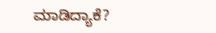ಮಾಡಿದ್ಯಾಕೆ?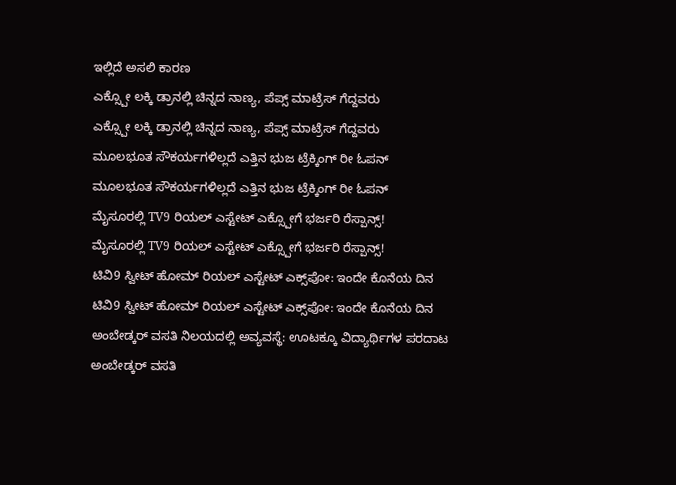ಇಲ್ಲಿದೆ ಅಸಲಿ ಕಾರಣ
ಎಕ್ಸ್ಪೋ ಲಕ್ಕಿ ಡ್ರಾನಲ್ಲಿ ಚಿನ್ನದ ನಾಣ್ಯ, ಪೆಪ್ಸ್ ಮಾಟ್ರೆಸ್ ಗೆದ್ದವರು
ಎಕ್ಸ್ಪೋ ಲಕ್ಕಿ ಡ್ರಾನಲ್ಲಿ ಚಿನ್ನದ ನಾಣ್ಯ, ಪೆಪ್ಸ್ ಮಾಟ್ರೆಸ್ ಗೆದ್ದವರು
ಮೂಲಭೂತ ಸೌಕರ್ಯಗಳಿಲ್ಲದೆ ಎತ್ತಿನ ಭುಜ ಟ್ರೆಕ್ಕಿಂಗ್ ರೀ ಓಪನ್
ಮೂಲಭೂತ ಸೌಕರ್ಯಗಳಿಲ್ಲದೆ ಎತ್ತಿನ ಭುಜ ಟ್ರೆಕ್ಕಿಂಗ್ ರೀ ಓಪನ್
ಮೈಸೂರಲ್ಲಿ TV9 ರಿಯಲ್ ಎಸ್ಟೇಟ್ ಎಕ್ಸ್ಪೋಗೆ ಭರ್ಜರಿ ರೆಸ್ಪಾನ್ಸ್!
ಮೈಸೂರಲ್ಲಿ TV9 ರಿಯಲ್ ಎಸ್ಟೇಟ್ ಎಕ್ಸ್ಪೋಗೆ ಭರ್ಜರಿ ರೆಸ್ಪಾನ್ಸ್!
ಟಿವಿ9 ಸ್ವೀಟ್ ಹೋಮ್ ರಿಯಲ್ ಎಸ್ಟೇಟ್ ಎಕ್ಸ್‌ಪೋ: ಇಂದೇ ಕೊನೆಯ ದಿನ
ಟಿವಿ9 ಸ್ವೀಟ್ ಹೋಮ್ ರಿಯಲ್ ಎಸ್ಟೇಟ್ ಎಕ್ಸ್‌ಪೋ: ಇಂದೇ ಕೊನೆಯ ದಿನ
ಅಂಬೇಡ್ಕರ್ ವಸತಿ ನಿಲಯದಲ್ಲಿ ಅವ್ಯವಸ್ಥೆ: ಊಟಕ್ಕೂ ವಿದ್ಯಾರ್ಥಿಗಳ ಪರದಾಟ
ಅಂಬೇಡ್ಕರ್ ವಸತಿ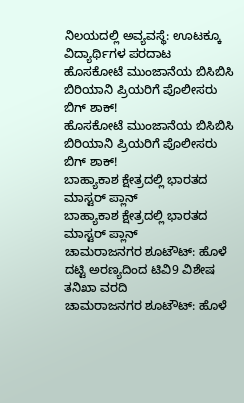ನಿಲಯದಲ್ಲಿ ಅವ್ಯವಸ್ಥೆ: ಊಟಕ್ಕೂ ವಿದ್ಯಾರ್ಥಿಗಳ ಪರದಾಟ
ಹೊಸಕೋಟೆ ಮುಂಜಾನೆಯ ಬಿಸಿಬಿಸಿ ಬಿರಿಯಾನಿ ಪ್ರಿಯರಿಗೆ ಪೊಲೀಸರು ಬಿಗ್ ಶಾಕ್!
ಹೊಸಕೋಟೆ ಮುಂಜಾನೆಯ ಬಿಸಿಬಿಸಿ ಬಿರಿಯಾನಿ ಪ್ರಿಯರಿಗೆ ಪೊಲೀಸರು ಬಿಗ್ ಶಾಕ್!
ಬಾಹ್ಯಾಕಾಶ ಕ್ಷೇತ್ರದಲ್ಲಿ ಭಾರತದ ಮಾಸ್ಟರ್ ಪ್ಲಾನ್
ಬಾಹ್ಯಾಕಾಶ ಕ್ಷೇತ್ರದಲ್ಲಿ ಭಾರತದ ಮಾಸ್ಟರ್ ಪ್ಲಾನ್
ಚಾಮರಾಜನಗರ ಶೂಟೌಟ್: ಹೊಳೆ ದಟ್ಟಿ ಅರಣ್ಯದಿಂದ ಟಿವಿ9 ವಿಶೇಷ ತನಿಖಾ ವರದಿ
ಚಾಮರಾಜನಗರ ಶೂಟೌಟ್: ಹೊಳೆ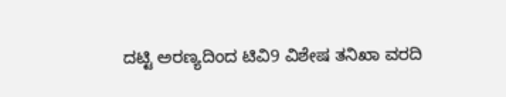ದಟ್ಟಿ ಅರಣ್ಯದಿಂದ ಟಿವಿ9 ವಿಶೇಷ ತನಿಖಾ ವರದಿ